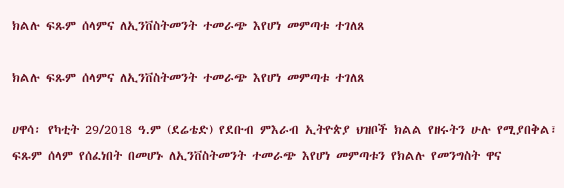ክልሉ ፍጹም ሰላምና ለኢንቨስትመንት ተመራጭ እየሆነ መምጣቱ ተገለጸ

ክልሉ ፍጹም ሰላምና ለኢንቨስትመንት ተመራጭ እየሆነ መምጣቱ ተገለጸ

ሀዋሳ፡ የካቲት 29/2018 ዓ.ም (ደሬቴድ) የደቡብ ምእራብ ኢትዮጵያ ህዝቦች ክልል የዘሩትን ሁሉ የሚያበቅል፣ ፍጹም ሰላም የሰፈነበት በመሆኑ ለኢንቨስትመንት ተመራጭ እየሆነ መምጣቱን የክልሉ የመንግስት ዋና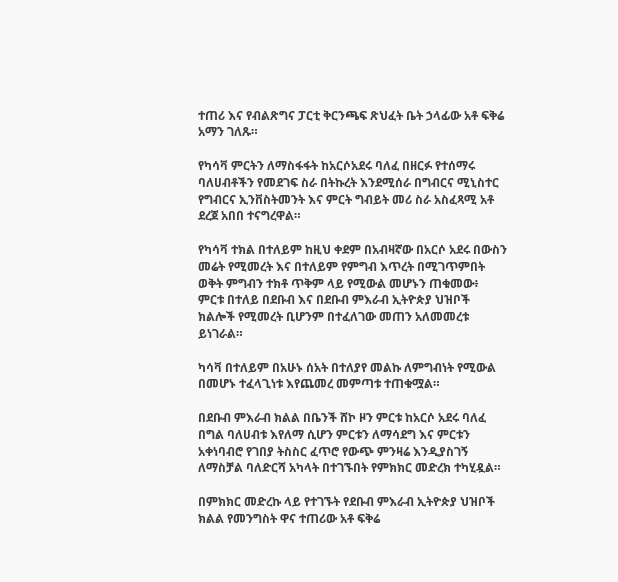ተጠሪ እና የብልጽግና ፓርቲ ቅርንጫፍ ጽህፈት ቤት ኃላፊው አቶ ፍቅሬ አማን ገለጹ።

የካሳቫ ምርትን ለማስፋፋት ከአርሶአደሩ ባለፈ በዘርፉ የተሰማሩ ባለሀብቶችን የመደገፍ ስራ በትኩረት እንደሚሰራ በግብርና ሚኒስተር የግብርና ኢንቨስትመንት እና ምርት ግብይት መሪ ስራ አስፈጻሚ አቶ ደረጀ አበበ ተናግረዋል።

የካሳቫ ተክል በተለይም ከዚህ ቀደም በአብዛኛው በአርሶ አደሩ በውስን መሬት የሚመረት እና በተለይም የምግብ እጥረት በሚገጥምበት ወቅት ምግብን ተክቶ ጥቅም ላይ የሚውል መሆኑን ጠቁመው፥ ምርቱ በተለይ በደቡብ እና በደቡብ ምእራብ ኢትዮጵያ ህዝቦች ክልሎች የሚመረት ቢሆንም በተፈለገው መጠን አለመመረቱ ይነገራል።

ካሳቫ በተለይም በአሁኑ ሰአት በተለያየ መልኩ ለምግብነት የሚውል በመሆኑ ተፈላጊነቱ እየጨመረ መምጣቱ ተጠቁሟል።

በደቡብ ምእራብ ክልል በቤንች ሸኮ ዞን ምርቱ ከአርሶ አደሩ ባለፈ በግል ባለሀብቱ እየለማ ሲሆን ምርቱን ለማሳደግ እና ምርቱን አቀነባብሮ የገበያ ትስስር ፈጥሮ የውጭ ምንዛሬ እንዲያስገኝ ለማስቻል ባለድርሻ አካላት በተገኙበት የምክክር መድረክ ተካሂዷል።

በምክክር መድረኩ ላይ የተገኙት የደቡብ ምእራብ ኢትዮጵያ ህዝቦች ክልል የመንግስት ዋና ተጠሪው አቶ ፍቅሬ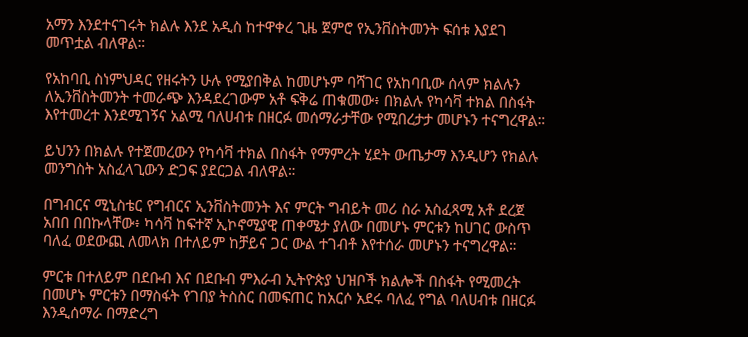አማን እንደተናገሩት ክልሉ እንደ አዲስ ከተዋቀረ ጊዜ ጀምሮ የኢንቨስትመንት ፍሰቱ እያደገ መጥቷል ብለዋል።

የአከባቢ ስነምህዳር የዘሩትን ሁሉ የሚያበቅል ከመሆኑም ባሻገር የአከባቢው ሰላም ክልሉን ለኢንቨስትመንት ተመራጭ እንዳደረገውም አቶ ፍቅሬ ጠቁመው፥ በክልሉ የካሳቫ ተክል በስፋት እየተመረተ እንደሚገኝና አልሚ ባለሀብቱ በዘርፉ መሰማራታቸው የሚበረታታ መሆኑን ተናግረዋል።

ይህንን በክልሉ የተጀመረውን የካሳቫ ተክል በስፋት የማምረት ሂደት ውጤታማ እንዲሆን የክልሉ መንግስት አስፈላጊውን ድጋፍ ያደርጋል ብለዋል።

በግብርና ሚኒስቴር የግብርና ኢንቨስትመንት እና ምርት ግብይት መሪ ስራ አስፈጻሚ አቶ ደረጀ አበበ በበኩላቸው፥ ካሳቫ ከፍተኛ ኢኮኖሚያዊ ጠቀሜታ ያለው በመሆኑ ምርቱን ከሀገር ውስጥ ባለፈ ወደውጪ ለመላክ በተለይም ከቻይና ጋር ውል ተገብቶ እየተሰራ መሆኑን ተናግረዋል።

ምርቱ በተለይም በደቡብ እና በደቡብ ምእራብ ኢትዮጵያ ህዝቦች ክልሎች በስፋት የሚመረት በመሆኑ ምርቱን በማስፋት የገበያ ትስስር በመፍጠር ከአርሶ አደሩ ባለፈ የግል ባለሀብቱ በዘርፉ እንዲሰማራ በማድረግ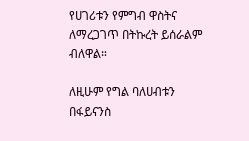የሀገሪቱን የምግብ ዋስትና ለማረጋገጥ በትኩረት ይሰራልም ብለዋል።

ለዚሁም የግል ባለሀብቱን በፋይናንስ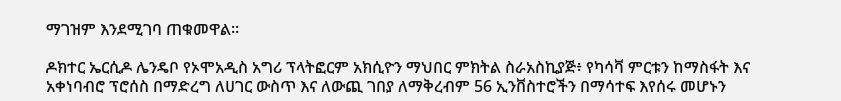ማገዝም እንደሚገባ ጠቁመዋል።

ዶክተር ኤርሲዶ ሌንዴቦ የኦሞአዲስ አግሪ ፕላትፎርም አክሲዮን ማህበር ምክትል ስራአስኪያጅ፥ የካሳቫ ምርቱን ከማስፋት እና አቀነባብሮ ፕሮሰስ በማድረግ ለሀገር ውስጥ እና ለውጪ ገበያ ለማቅረብም 56 ኢንቨስተሮችን በማሳተፍ እየሰሩ መሆኑን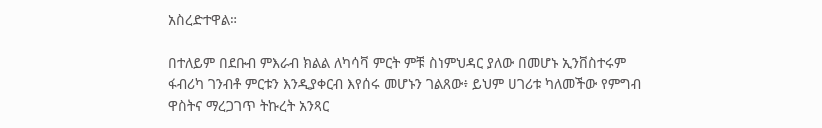አስረድተዋል።

በተለይም በደቡብ ምእራብ ክልል ለካሳቫ ምርት ምቹ ስነምህዳር ያለው በመሆኑ ኢንቨስተሩም ፋብሪካ ገንብቶ ምርቱን እንዲያቀርብ እየሰሩ መሆኑን ገልጸው፥ ይህም ሀገሪቱ ካለመችው የምግብ ዋስትና ማረጋገጥ ትኩረት አንጻር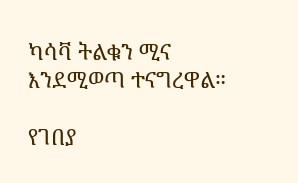ካሳቫ ትልቁን ሚና እንደሚወጣ ተናግረዋል።

የገበያ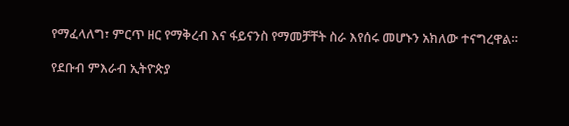የማፈላለግ፣ ምርጥ ዘር የማቅረብ እና ፋይናንስ የማመቻቸት ስራ እየሰሩ መሆኑን አክለው ተናግረዋል።

የደቡብ ምእራብ ኢትዮጵያ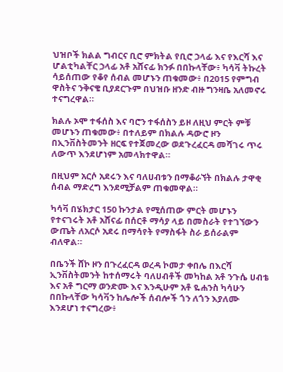ህዝቦች ክልል ግብርና ቢሮ ምክትል የቢሮ ኃላፊ እና የእርሻ እና ሆልቲካልቸር ኃላፊ አቶ አሸናፊ ክንፉ በበኩላቸው፥ ካሳቫ ትኩረት ሳይሰጠው የቆየ ሰብል መሆኑን ጠቁመው፥ በ2015 የምግብ ዋስትና ንቅናቄ ቢያደርጉም በህዝቡ ዘንድ ብዙ ግንዛቤ አለመኖሩ ተናግረዋል።

ክልሉ ኦሞ ተፋሰስ እና ባሮን ተፋሰስን ይዞ ለዚህ ምርት ምቹ መሆኑን ጠቁመው፥ በተለይም በክልሉ ዳውሮ ዞን በኢንቨስትመንት ዘርፍ የተጀመረው ወደጉረፈርዳ መሻገሩ ጥሩ ለውጥ እንደሆነም አመላክተዋል።

በዚህም አርሶ አደሩን እና ባለሀብቱን በማቆራኘት በክልሉ ታዋቂ ሰብል ማድረግ እንደሚቻልም ጠቁመዋል።

ካሳቫ በሄክታር 150 ኩንታል የሚሰጠው ምርት መሆኑን የተናገሩት አቶ አሸናፊ በሰርቶ ማሳያ ላይ በመስራት የተገኘውን ውጤት ለአርሶ አደሩ በማሳየት የማስፋት ስራ ይሰራልም ብለዋል።

በቤንች ሸኮ ዞን በጉረፈርዳ ወረዳ ኮመታ ቀበሌ በእርሻ ኢንቨስትመንት ከተሰማሩት ባለሀብቶች መካከል አቶ ንጉሴ ሀብቴ እና አቶ ግርማ ወንድሙ እና እንዲሁም አቶ ዬሐንስ ካሳሁን በበኩላቸው ካሳቫን ከሌሎች ሰብሎች ጎን ለጎን እያለሙ እንደሆነ ተናግረው፥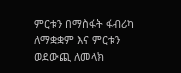ምርቱን በማስፋት ፋብሪካ ለማቋቋም እና ምርቱን ወደውጪ ለመላክ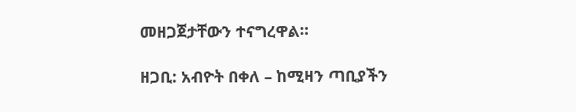መዘጋጀታቸውን ተናግረዋል።

ዘጋቢ: አብዮት በቀለ – ከሚዛን ጣቢያችን